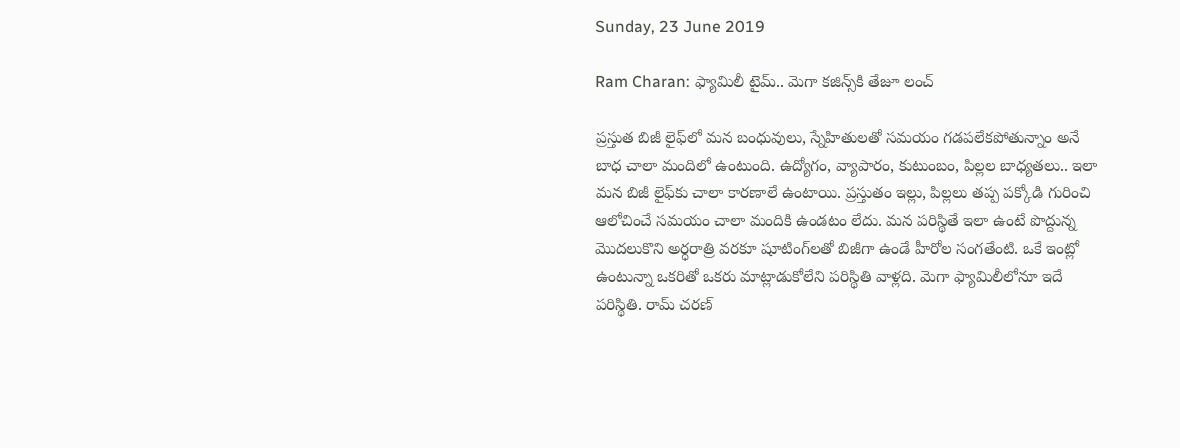Sunday, 23 June 2019

Ram Charan: ఫ్యామిలీ టైమ్.. మెగా కజిన్స్‌కి తేజూ లంచ్

ప్రస్తుత బిజీ లైఫ్‌లో మన బంధువులు, స్నేహితులతో సమయం గడపలేకపోతున్నాం అనే బాధ చాలా మందిలో ఉంటుంది. ఉద్యోగం, వ్యాపారం, కుటుంబం, పిల్లల బాధ్యతలు.. ఇలా మన బిజీ లైఫ్‌కు చాలా కారణాలే ఉంటాయి. ప్రస్తుతం ఇల్లు, పిల్లలు తప్ప పక్కోడి గురించి ఆలోచించే సమయం చాలా మందికి ఉండటం లేదు. మన పరిస్థితే ఇలా ఉంటే పొద్దున్న మొదలుకొని అర్ధరాత్రి వరకూ షూటింగ్‌‌లతో బిజీగా ఉండే హీరోల సంగతేంటి. ఒకే ఇంట్లో ఉంటున్నా ఒకరితో ఒకరు మాట్లాడుకోలేని పరిస్థితి వాళ్లది. మెగా ఫ్యామిలీలోనూ ఇదే పరిస్థితి. రామ్ చరణ్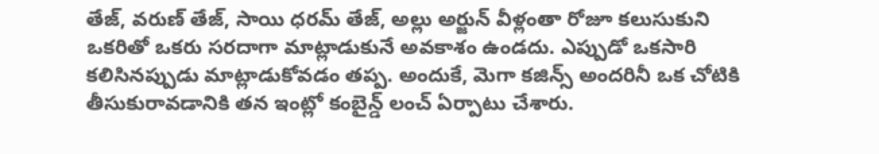తేజ్, వరుణ్ తేజ్, సాయి ధరమ్ తేజ్, అల్లు అర్జున్ వీళ్లంతా రోజూ కలుసుకుని ఒకరితో ఒకరు సరదాగా మాట్లాడుకునే అవకాశం ఉండదు. ఎప్పుడో ఒకసారి కలిసినప్పుడు మాట్లాడుకోవడం తప్ప. అందుకే, మెగా కజిన్స్ అందరినీ ఒక చోటికి తీసుకురావడానికి తన ఇంట్లో కంబైన్డ్ లంచ్ ఏర్పాటు చేశారు.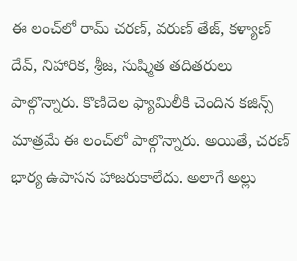ఈ లంచ్‌లో రామ్ చరణ్, వరుణ్ తేజ్, కళ్యాణ్ దేవ్, నిహారిక, శ్రీజ, సుష్మిత తదితరులు పాల్గొన్నారు. కొణిదెల ఫ్యామిలీకి చెందిన కజిన్స్ మాత్రమే ఈ లంచ్‌లో పాల్గొన్నారు. అయితే, చరణ్ భార్య ఉపాసన హాజరుకాలేదు. అలాగే అల్లు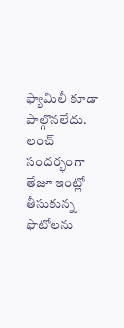ఫ్యామిలీ కూడా పాల్గొనలేదు. లంచ్ సందర్భంగా తేజూ ఇంట్లో తీసుకున్న ఫొటోలను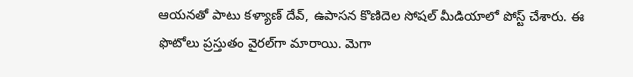ఆయనతో పాటు కళ్యాణ్ దేవ్, ఉపాసన కొణిదెల సోషల్ మీడియాలో పోస్ట్ చేశారు. ఈ ఫొటోలు ప్రస్తుతం వైరల్‌గా మారాయి. మెగా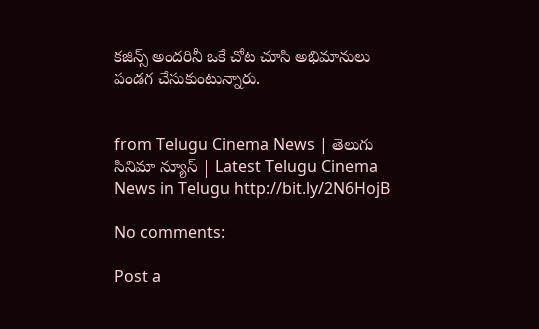కజిన్స్ అందరినీ ఒకే చోట చూసి అభిమానులు పండగ చేసుకుంటున్నారు.


from Telugu Cinema News | తెలుగు సినిమా న్యూస్ | Latest Telugu Cinema News in Telugu http://bit.ly/2N6HojB

No comments:

Post a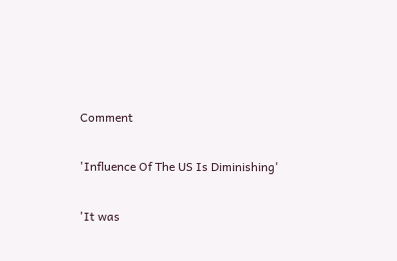Comment

'Influence Of The US Is Diminishing'

'It was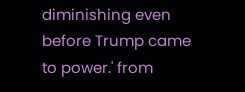diminishing even before Trump came to power.' from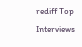rediff Top Interviews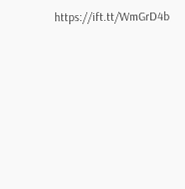https://ift.tt/WmGrD4b